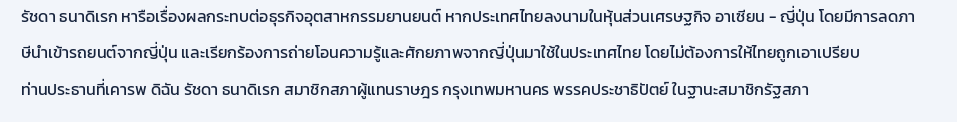รัชดา ธนาดิเรก หารือเรื่องผลกระทบต่อธุรกิจอุตสาหกรรมยานยนต์ หากประเทศไทยลงนามในหุ้นส่วนเศรษฐกิจ อาเซียน - ญี่ปุ่น โดยมีการลดภาษีนำเข้ารถยนต์จากญี่ปุ่น และเรียกร้องการถ่ายโอนความรู้และศักยภาพจากญี่ปุ่นมาใช้ในประเทศไทย โดยไม่ต้องการให้ไทยถูกเอาเปรียบ
ท่านประธานที่เคารพ ดิฉัน รัชดา ธนาดิเรก สมาชิกสภาผู้แทนราษฎร กรุงเทพมหานคร พรรคประชาธิปัตย์ ในฐานะสมาชิกรัฐสภา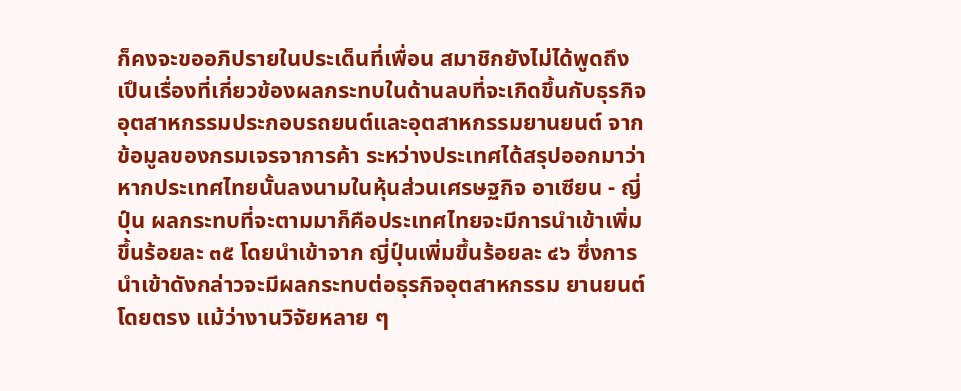ก็คงจะขออภิปรายในประเด็นที่เพื่อน สมาชิกยังไม่ได้พูดถึง เปึนเรื่องที่เกี่ยวข้องผลกระทบในด้านลบที่จะเกิดขึ้นกับธุรกิจ อุตสาหกรรมประกอบรถยนต์และอุตสาหกรรมยานยนต์ จากข้อมูลของกรมเจรจาการค้า ระหว่างประเทศได้สรุปออกมาว่า หากประเทศไทยนั้นลงนามในหุ้นส่วนเศรษฐกิจ อาเซียน - ญี่ปุ์น ผลกระทบที่จะตามมาก็คือประเทศไทยจะมีการนําเข้าเพิ่มขึ้นร้อยละ ๓๕ โดยนําเข้าจาก ญี่ปุ์นเพิ่มขึ้นร้อยละ ๔๖ ซึ่งการนําเข้าดังกล่าวจะมีผลกระทบต่อธุรกิจอุตสาหกรรม ยานยนต์โดยตรง แม้ว่างานวิจัยหลาย ๆ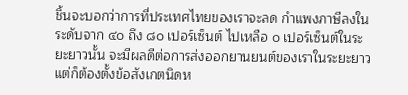ชิ้นจะบอกว่าการที่ประเทศไทยของเราจะลด กําแพงภาษีลงในระดับจาก ๔๐ ถึง ๘๐ เปอร์เซ็นต์ ไปเหลือ ๐ เปอร์เซ็นต์ในระยะยาวนั้น จะมีผลดีต่อการส่งออกยานยนต์ของเราในระยะยาว แต่ก็ต้องตั้งข้อสังเกตนิดห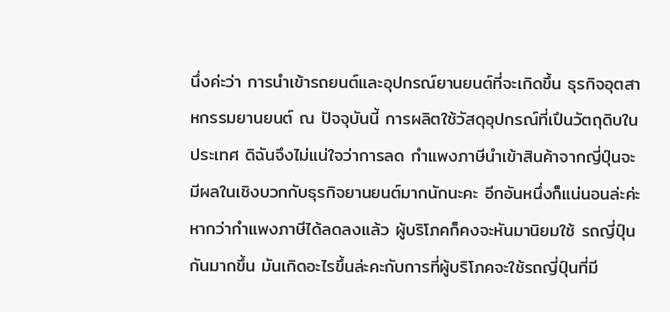นึ่งค่ะว่า การนําเข้ารถยนต์และอุปกรณ์ยานยนต์ที่จะเกิดขึ้น ธุรกิจอุตสาหกรรมยานยนต์ ณ ปัจจุบันนี้ การผลิตใช้วัสดุอุปกรณ์ที่เปึนวัตถุดิบในประเทศ ดิฉันจึงไม่แน่ใจว่าการลด กําแพงภาษีนําเข้าสินค้าจากญี่ปุ์นจะมีผลในเชิงบวกกับธุรกิจยานยนต์มากนักนะคะ อีกอันหนึ่งก็แน่นอนล่ะค่ะ หากว่ากําแพงภาษีได้ลดลงแล้ว ผู้บริโภคก็คงจะหันมานิยมใช้ รถญี่ปุ์นกันมากขึ้น มันเกิดอะไรขึ้นล่ะคะกับการที่ผู้บริโภคจะใช้รถญี่ปุ์นที่มี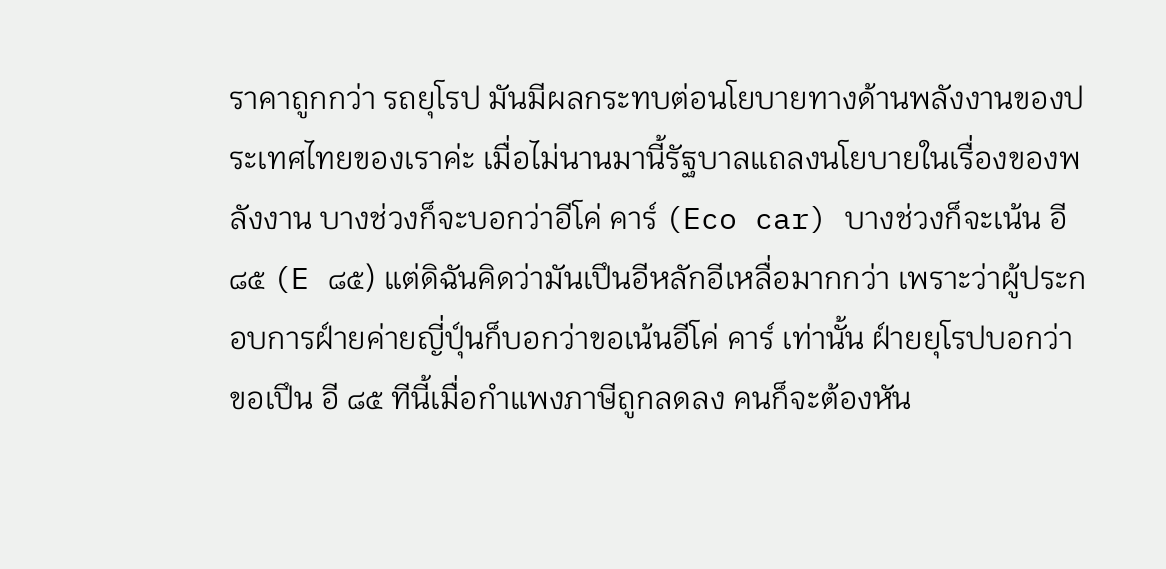ราคาถูกกว่า รถยุโรป มันมีผลกระทบต่อนโยบายทางด้านพลังงานของประเทศไทยของเราค่ะ เมื่อไม่นานมานี้รัฐบาลแถลงนโยบายในเรื่องของพลังงาน บางช่วงก็จะบอกว่าอีโค่ คาร์ (Eco car) บางช่วงก็จะเน้น อี ๘๕ (E ๘๕) แต่ดิฉันคิดว่ามันเปึนอีหลักอีเหลื่อมากกว่า เพราะว่าผู้ประกอบการฝ์ายค่ายญี่ปุ์นก็บอกว่าขอเน้นอีโค่ คาร์ เท่านั้น ฝ์ายยุโรปบอกว่า ขอเปึน อี ๘๕ ทีนี้เมื่อกําแพงภาษีถูกลดลง คนก็จะต้องหัน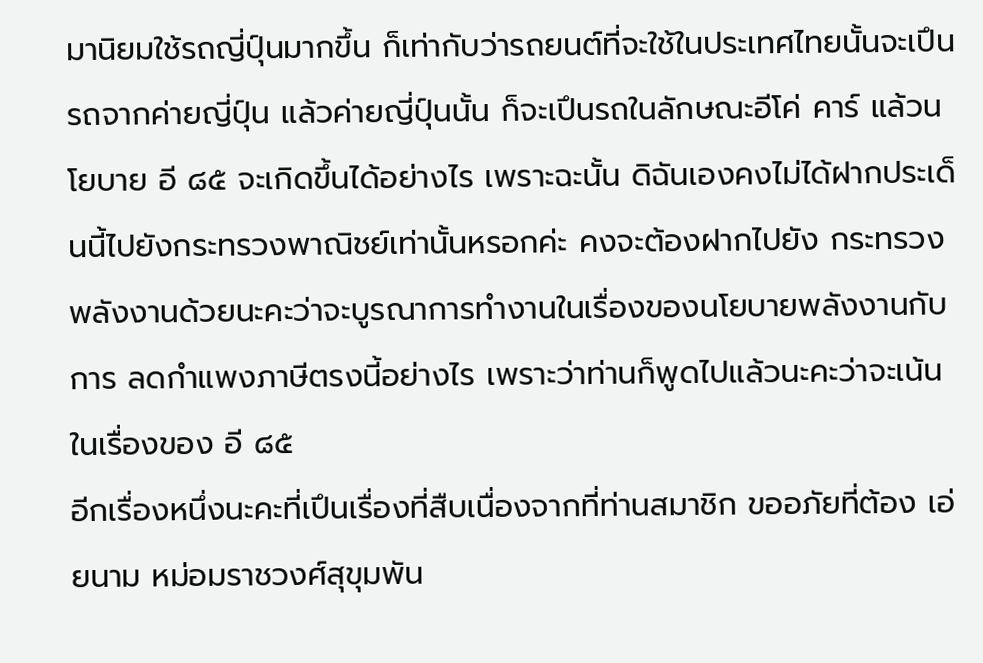มานิยมใช้รถญี่ปุ์นมากขึ้น ก็เท่ากับว่ารถยนต์ที่จะใช้ในประเทศไทยนั้นจะเปึนรถจากค่ายญี่ปุ์น แล้วค่ายญี่ปุ์นนั้น ก็จะเปึนรถในลักษณะอีโค่ คาร์ แล้วนโยบาย อี ๘๕ จะเกิดขึ้นได้อย่างไร เพราะฉะนั้น ดิฉันเองคงไม่ได้ฝากประเด็นนี้ไปยังกระทรวงพาณิชย์เท่านั้นหรอกค่ะ คงจะต้องฝากไปยัง กระทรวงพลังงานด้วยนะคะว่าจะบูรณาการทํางานในเรื่องของนโยบายพลังงานกับการ ลดกําแพงภาษีตรงนี้อย่างไร เพราะว่าท่านก็พูดไปแล้วนะคะว่าจะเน้นในเรื่องของ อี ๘๕
อีกเรื่องหนึ่งนะคะที่เปึนเรื่องที่สืบเนื่องจากที่ท่านสมาชิก ขออภัยที่ต้อง เอ่ยนาม หม่อมราชวงศ์สุขุมพัน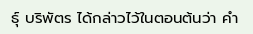ธุ์ บริพัตร ได้กล่าวไว้ในตอนต้นว่า คํา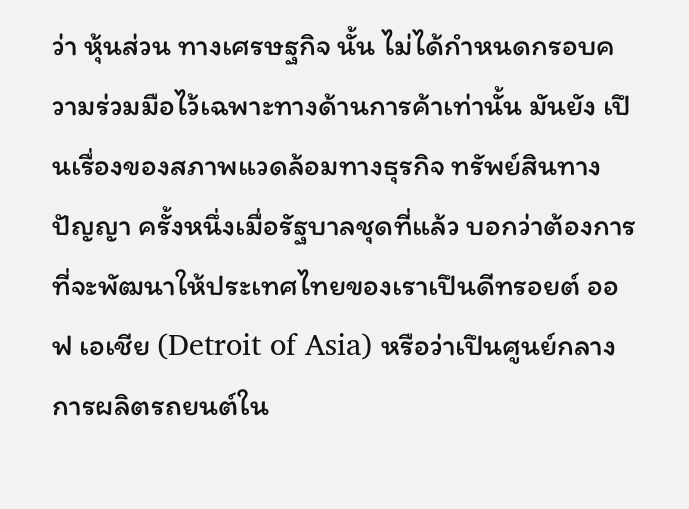ว่า หุ้นส่วน ทางเศรษฐกิจ นั้น ไม่ได้กําหนดกรอบความร่วมมือไว้เฉพาะทางด้านการค้าเท่านั้น มันยัง เปึนเรื่องของสภาพแวดล้อมทางธุรกิจ ทรัพย์สินทางปัญญา ครั้งหนึ่งเมื่อรัฐบาลชุดที่แล้ว บอกว่าต้องการที่จะพัฒนาให้ประเทศไทยของเราเปึนดีทรอยต์ ออฟ เอเชีย (Detroit of Asia) หรือว่าเปึนศูนย์กลางการผลิตรถยนต์ใน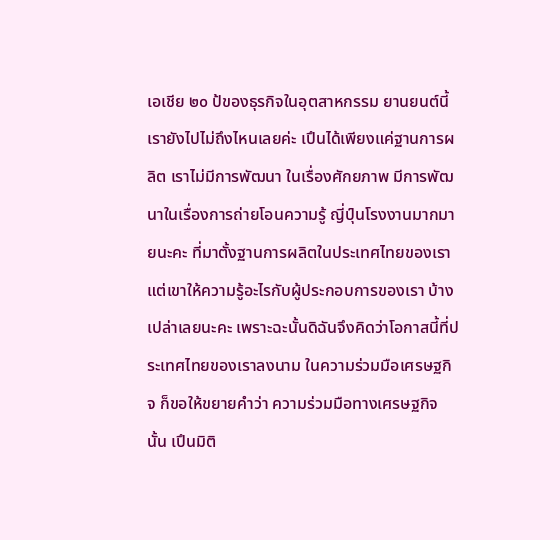เอเชีย ๒๐ ป้ของธุรกิจในอุตสาหกรรม ยานยนต์นี้เรายังไปไม่ถึงไหนเลยค่ะ เปึนได้เพียงแค่ฐานการผลิต เราไม่มีการพัฒนา ในเรื่องศักยภาพ มีการพัฒนาในเรื่องการถ่ายโอนความรู้ ญี่ปุ์นโรงงานมากมายนะคะ ที่มาตั้งฐานการผลิตในประเทศไทยของเรา แต่เขาให้ความรู้อะไรกับผู้ประกอบการของเรา บ้าง เปล่าเลยนะคะ เพราะฉะนั้นดิฉันจึงคิดว่าโอกาสนี้ที่ประเทศไทยของเราลงนาม ในความร่วมมือเศรษฐกิจ ก็ขอให้ขยายคําว่า ความร่วมมือทางเศรษฐกิจ นั้น เปึนมิติ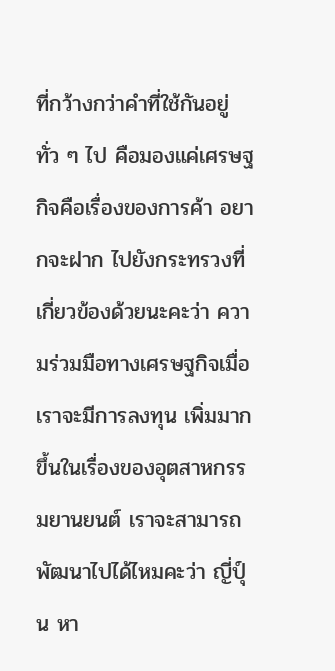ที่กว้างกว่าคําที่ใช้กันอยู่ทั่ว ๆ ไป คือมองแค่เศรษฐกิจคือเรื่องของการค้า อยากจะฝาก ไปยังกระทรวงที่เกี่ยวข้องด้วยนะคะว่า ความร่วมมือทางเศรษฐกิจเมื่อเราจะมีการลงทุน เพิ่มมากขึ้นในเรื่องของอุตสาหกรรมยานยนต์ เราจะสามารถพัฒนาไปได้ไหมคะว่า ญี่ปุ์น หา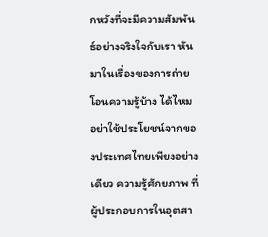กหวังที่จะมีความสัมพันธ์อย่างจริงใจกับเรา หันมาในเรื่องของการถ่ายโอนความรู้บ้าง ได้ไหม อย่าใช้ประโยชน์จากของประเทศไทยเพียงอย่างเดียว ความรู้ศักยภาพ ที่ผู้ประกอบการในอุตสา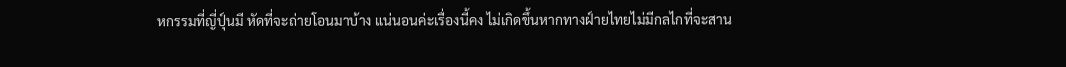หกรรมที่ญี่ปุ์นมี หัดที่จะถ่ายโอนมาบ้าง แน่นอนค่ะเรื่องนี้คง ไม่เกิดขึ้นหากทางฝ์ายไทยไม่มีกลไกที่จะสาน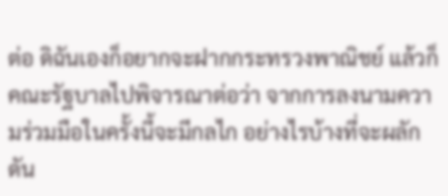ต่อ ดิฉันเองก็อยากจะฝากกระทรวงพาณิชย์ แล้วก็คณะรัฐบาลไปพิจารณาต่อว่า จากการลงนามความร่วมมือในครั้งนี้จะมีกลไก อย่างไรบ้างที่จะผลักดัน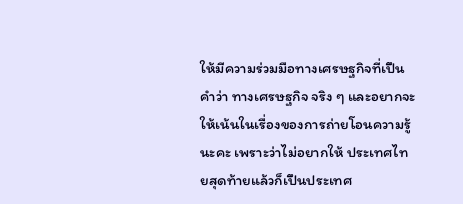ให้มีความร่วมมือทางเศรษฐกิจที่เปึนคําว่า ทางเศรษฐกิจ จริง ๆ และอยากจะให้เน้นในเรื่องของการถ่ายโอนความรู้นะคะ เพราะว่าไม่อยากให้ ประเทศไทยสุดท้ายแล้วก็เปึนประเทศ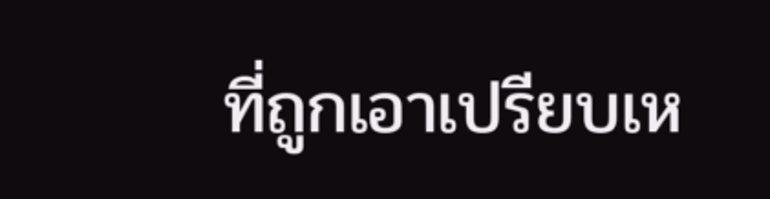ที่ถูกเอาเปรียบเห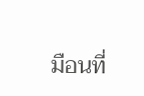มือนที่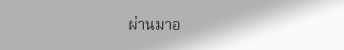ผ่านมาอ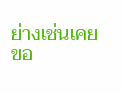ย่างเช่นเคย ขอ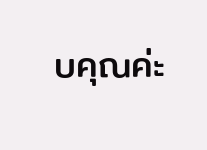บคุณค่ะ